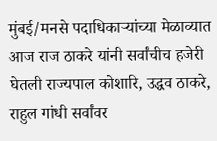मुंबई/मनसे पदाधिकाऱ्यांच्या मेळाव्यात आज राज ठाकरे यांनी सर्वांचीच हजेरी घेतली राज्यपाल कोशारि, उद्धव ठाकरे, राहुल गांधी सर्वांवर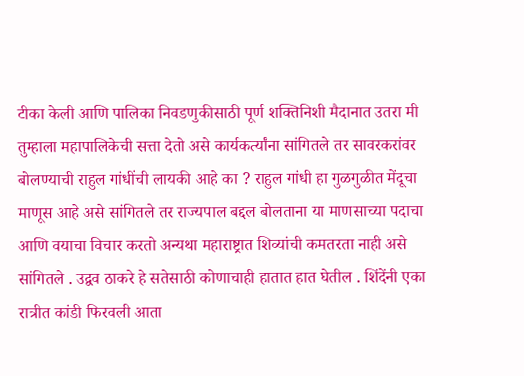टीका केली आणि पालिका निवडणुकीसाठी पूर्ण शक्तिनिशी मैदानात उतरा मी तुम्हाला महापालिकेची सत्ता देतो असे कार्यकर्त्यांना सांगितले तर सावरकरांवर बोलण्याची राहुल गांधींची लायकी आहे का ? राहुल गांधी हा गुळगुळीत मेंदूचा माणूस आहे असे सांगितले तर राज्यपाल बद्दल बोलताना या माणसाच्या पदाचा आणि वयाचा विचार करतो अन्यथा महाराष्ट्रात शिव्यांची कमतरता नाही असे सांगितले . उद्वव ठाकरे हे सतेसाठी कोणाचाही हातात हात घेतील . शिंदेंनी एका रात्रीत कांडी फिरवली आता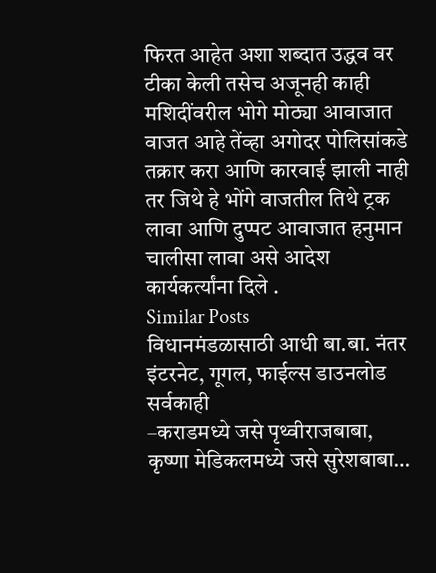फिरत आहेत अशा शब्दात उद्धव वर टीका केली तसेच अजूनही काही मशिदींवरील भोगे मोठ्या आवाजात वाजत आहे तेंव्हा अगोदर पोलिसांकडे तक्रार करा आणि कारवाई झाली नाही तर जिथे हे भोंगे वाजतील तिथे ट्रक लावा आणि दुप्पट आवाजात हनुमान चालीसा लावा असे आदेश कार्यकर्त्यांना दिले .
Similar Posts
विधानमंडळासाठी आधी बा.बा. नंतर इंटरनेट, गूगल, फाईल्स डाउनलोड सर्वकाही
–कराडमध्ये जसे पृथ्वीराजबाबा, कृष्णा मेडिकलमध्ये जसे सुरेशबाबा…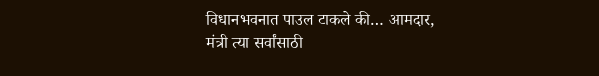विधानभवनात पाउल टाकले की… आमदार, मंत्री त्या सर्वांसाठी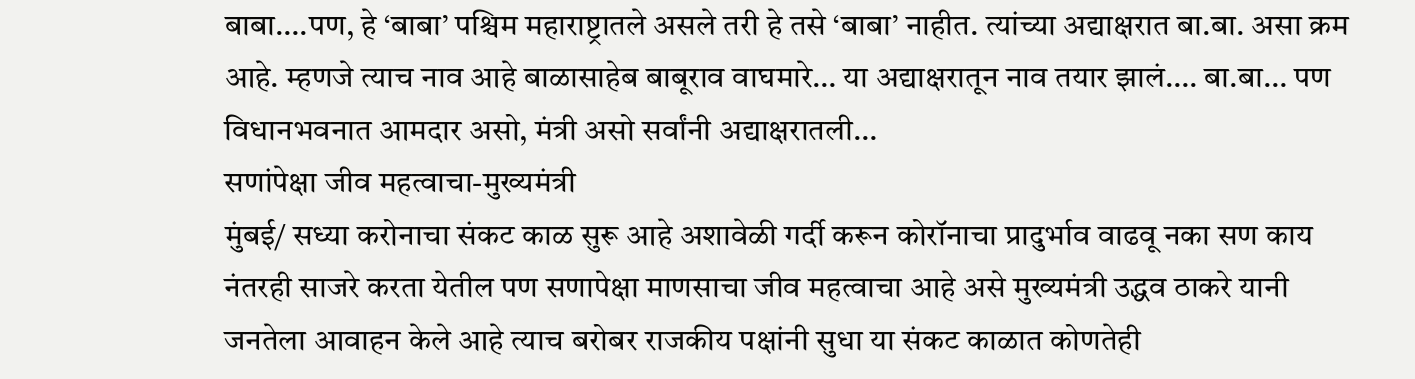बाबा….पण, हे ‘बाबा’ पश्चिम महाराष्ट्रातले असले तरी हे तसे ‘बाबा’ नाहीत. त्यांच्या अद्याक्षरात बा.बा. असा क्रम आहे. म्हणजे त्याच नाव आहे बाळासाहेब बाबूराव वाघमारे… या अद्याक्षरातून नाव तयार झालं…. बा.बा… पण विधानभवनात आमदार असो, मंत्री असो सर्वांनी अद्याक्षरातली…
सणांपेक्षा जीव महत्वाचा-मुख्यमंत्री
मुंबई/ सध्या करोनाचा संकट काळ सुरू आहे अशावेळी गर्दी करून कोरॉनाचा प्रादुर्भाव वाढवू नका सण काय नंतरही साजरे करता येतील पण सणापेक्षा माणसाचा जीव महत्वाचा आहे असे मुख्यमंत्री उद्धव ठाकरे यानी जनतेला आवाहन केले आहे त्याच बरोबर राजकीय पक्षांनी सुधा या संकट काळात कोणतेही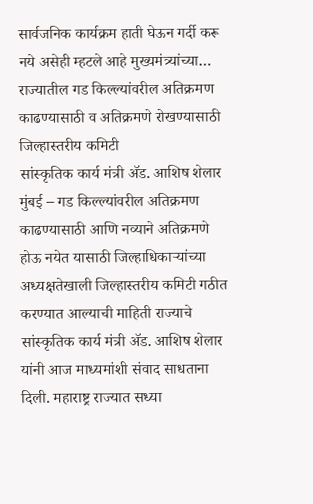सार्वजनिक कार्यक्रम हाती घेऊन गर्दी करू नये असेही म्हटले आहे मुख्यमंत्र्यांच्या…
राज्यातील गड किल्ल्यांवरील अतिक्रमण काढण्यासाठी व अतिक्रमणे रोखण्यासाठी जिल्हास्तरीय कमिटी
सांस्कृतिक कार्य मंत्री ॲड. आशिष शेलार मुंबई – गड किल्ल्यांवरील अतिक्रमण काढण्यासाठी आणि नव्याने अतिक्रमणे होऊ नयेत यासाठी जिल्हाधिकाऱ्यांच्या अध्यक्षतेखाली जिल्हास्तरीय कमिटी गठीत करण्यात आल्याची माहिती राज्याचे सांस्कृतिक कार्य मंत्री ॲड. आशिष शेलार यांनी आज माध्यमांशी संवाद साधताना दिली. महाराष्ट्र राज्यात सध्या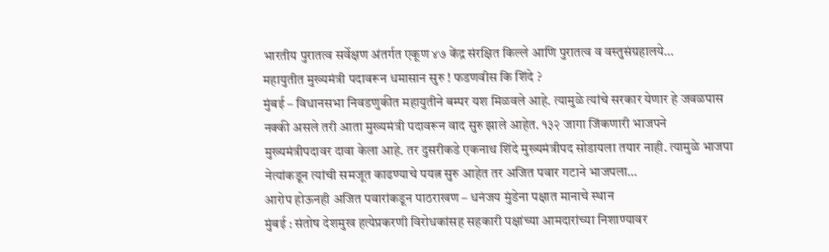भारतीय पुरातत्व सर्वेक्षण अंतर्गत एकूण ४७ केंद्र संरक्षित किल्ले आणि पुरातत्व व वस्तुसंग्रहालये…
महायुतीत मुख्यमंत्री पदावरून धमासान सुरु ! फडणवीस कि शिंदे ?
मुंबई – विधानसभा निवडणुकीत महायुतीने बम्पर यश मिळवले आहे. त्यामुळे त्यांचे सरकार येणार हे जवळपास नक्की असले तरी आता मुख्यमंत्री पदावरून वाद सुरु झाले आहेत. १३२ जागा जिंकणारी भाजपने मुख्यमंत्रीपदावर दावा केला आहे. तर दुसरीकडे एकनाथ शिंदे मुख्यमंत्रीपद सोडायला तयार नाही. त्यामुळे भाजपा नेत्यांकडून त्यांची समजूत काढण्याचे पयत्न सुरु आहेत तर अजित पवार गटाने भाजपला…
आरोप होऊनही अजित पवारांकडून पाठराखण – धनंजय मुंडेना पक्षात मानाचे स्थान
मुंबई : संतोष देशमुख हत्येप्रकरणी विरोधकांसह सहकारी पक्षांच्या आमदारांच्या निशाण्यावर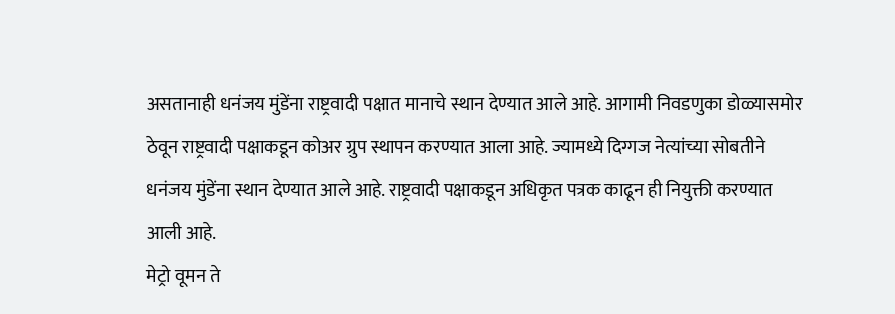असतानाही धनंजय मुंडेंना राष्ट्रवादी पक्षात मानाचे स्थान देण्यात आले आहे. आगामी निवडणुका डोळ्यासमोर ठेवून राष्ट्रवादी पक्षाकडून कोअर ग्रुप स्थापन करण्यात आला आहे. ज्यामध्ये दिग्गज नेत्यांच्या सोबतीने धनंजय मुंडेंना स्थान देण्यात आले आहे. राष्ट्रवादी पक्षाकडून अधिकृत पत्रक काढून ही नियुक्ती करण्यात आली आहे.
मेट्रो वूमन ते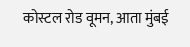कोस्टल रोड वूमन, आता मुंबई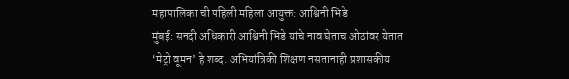महापालिका ची पहिली महिला आयुक्त: आश्विनी भिडे
मुंबई: सनदी अधिकारी आश्विनी भिडे यांचे नाव घेताच ओठांवर येतात ‘मेट्रो वूमन’ हे शब्द. अभियांत्रिकी शिक्षण नसतानाही प्रशासकीय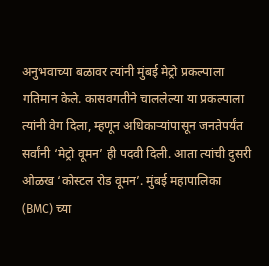अनुभवाच्या बळावर त्यांनी मुंबई मेट्रो प्रकल्पाला गतिमान केले. कासवगतीने चाललेल्या या प्रकल्पाला त्यांनी वेग दिला, म्हणून अधिकाऱ्यांपासून जनतेपर्यंत सर्वांनी ‘मेट्रो वूमन’ ही पदवी दिली. आता त्यांची दुसरी ओळख ‘कोस्टल रोड वूमन’. मुंबई महापालिका (BMC) च्या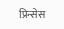प्रिन्सेस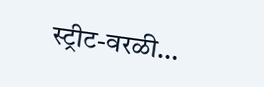स्ट्रीट-वरळी…